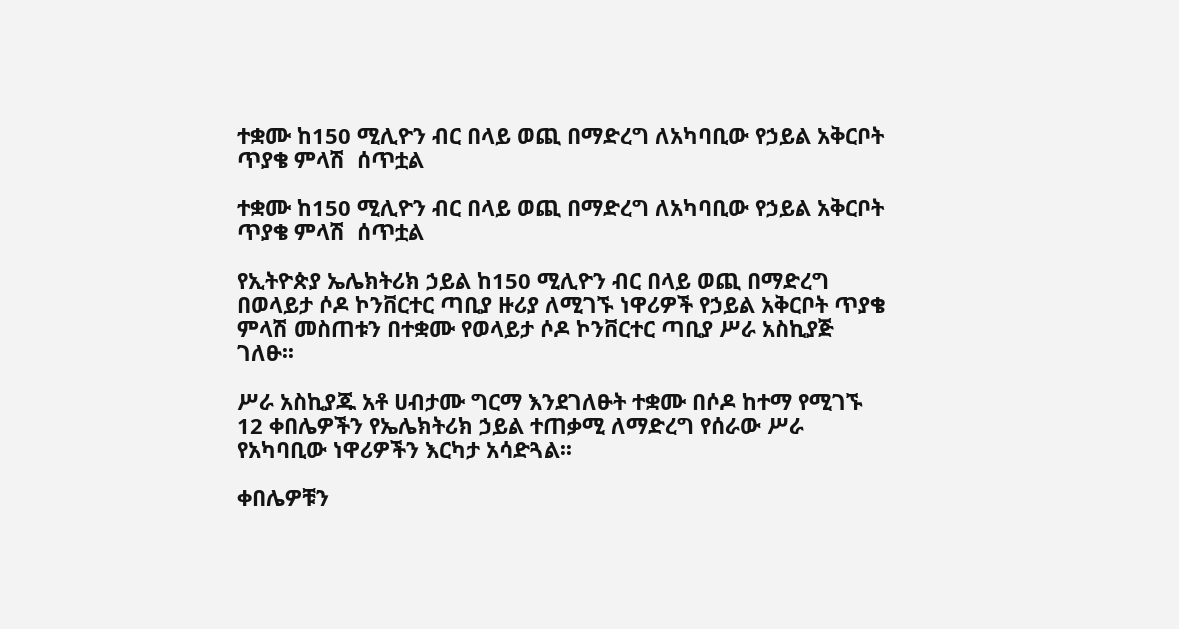ተቋሙ ከ150 ሚሊዮን ብር በላይ ወጪ በማድረግ ለአካባቢው የኃይል አቅርቦት ጥያቄ ምላሽ  ሰጥቷል

ተቋሙ ከ150 ሚሊዮን ብር በላይ ወጪ በማድረግ ለአካባቢው የኃይል አቅርቦት ጥያቄ ምላሽ  ሰጥቷል

የኢትዮጵያ ኤሌክትሪክ ኃይል ከ150 ሚሊዮን ብር በላይ ወጪ በማድረግ በወላይታ ሶዶ ኮንቨርተር ጣቢያ ዙሪያ ለሚገኙ ነዋሪዎች የኃይል አቅርቦት ጥያቄ ምላሽ መስጠቱን በተቋሙ የወላይታ ሶዶ ኮንቨርተር ጣቢያ ሥራ አስኪያጅ ገለፁ፡፡

ሥራ አስኪያጁ አቶ ሀብታሙ ግርማ እንደገለፁት ተቋሙ በሶዶ ከተማ የሚገኙ 12 ቀበሌዎችን የኤሌክትሪክ ኃይል ተጠቃሚ ለማድረግ የሰራው ሥራ የአካባቢው ነዋሪዎችን እርካታ አሳድጓል፡፡

ቀበሌዎቹን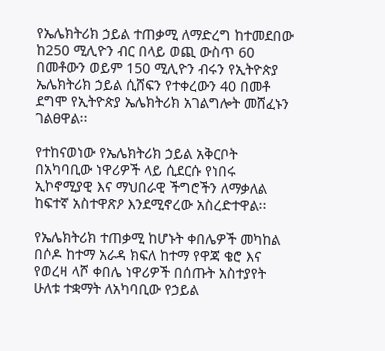የኤሌክትሪክ ኃይል ተጠቃሚ ለማድረግ ከተመደበው ከ250 ሚሊዮን ብር በላይ ወጪ ውስጥ 60 በመቶውን ወይም 150 ሚሊዮን ብሩን የኢትዮጵያ ኤሌክትሪክ ኃይል ሲሸፍን የተቀረውን 40 በመቶ ደግሞ የኢትዮጵያ ኤሌክትሪክ አገልግሎት መሸፈኑን ገልፀዋል፡፡

የተከናወነው የኤሌክትሪክ ኃይል አቅርቦት በአካባቢው ነዋሪዎች ላይ ሲደርሱ የነበሩ ኢኮኖሚያዊ እና ማህበራዊ ችግሮችን ለማቃለል ከፍተኛ አስተዋጽዖ እንደሚኖረው አስረድተዋል፡፡

የኤሌክትሪክ ተጠቃሚ ከሆኑት ቀበሌዎች መካከል በሶዶ ከተማ አራዳ ክፍለ ከተማ የዋጃ ቄሮ እና የወረዛ ላሾ ቀበሌ ነዋሪዎች በሰጡት አስተያየት ሁለቱ ተቋማት ለአካባቢው የኃይል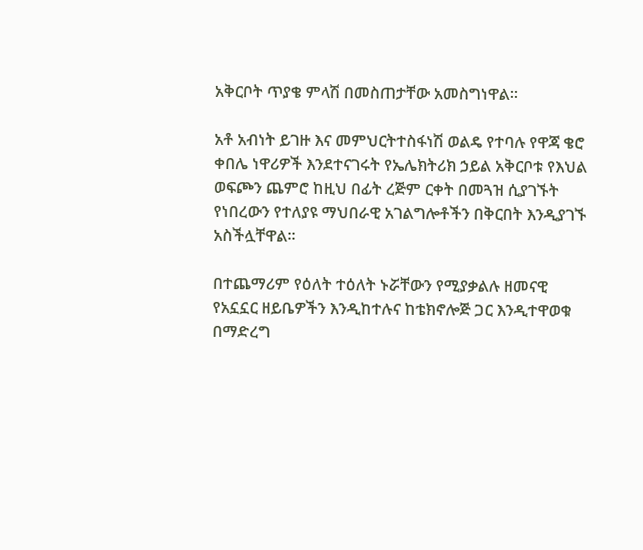አቅርቦት ጥያቄ ምላሽ በመስጠታቸው አመስግነዋል፡፡

አቶ አብነት ይገዙ እና መምህርትተስፋነሽ ወልዴ የተባሉ የዋጃ ቄሮ ቀበሌ ነዋሪዎች እንደተናገሩት የኤሌክትሪክ ኃይል አቅርቦቱ የእህል ወፍጮን ጨምሮ ከዚህ በፊት ረጅም ርቀት በመጓዝ ሲያገኙት የነበረውን የተለያዩ ማህበራዊ አገልግሎቶችን በቅርበት እንዲያገኙ አስችሏቸዋል፡፡

በተጨማሪም የዕለት ተዕለት ኑሯቸውን የሚያቃልሉ ዘመናዊ የአኗኗር ዘይቤዎችን እንዲከተሉና ከቴክኖሎጅ ጋር እንዲተዋወቁ በማድረግ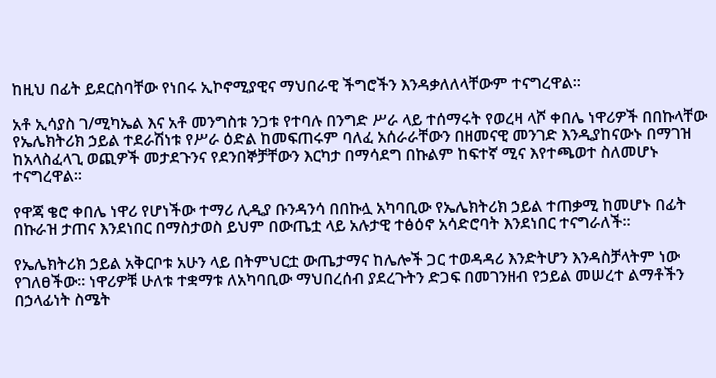ከዚህ በፊት ይደርስባቸው የነበሩ ኢኮኖሚያዊና ማህበራዊ ችግሮችን እንዳቃለለላቸውም ተናግረዋል።

አቶ ኢሳያስ ገ/ሚካኤል እና አቶ መንግስቱ ንጋቱ የተባሉ በንግድ ሥራ ላይ ተሰማሩት የወረዛ ላሾ ቀበሌ ነዋሪዎች በበኩላቸው የኤሌክትሪክ ኃይል ተደራሽነቱ የሥራ ዕድል ከመፍጠሩም ባለፈ አሰራራቸውን በዘመናዊ መንገድ እንዲያከናውኑ በማገዝ ከአላስፈላጊ ወጪዎች መታደጉንና የደንበኞቻቸውን እርካታ በማሳደግ በኩልም ከፍተኛ ሚና እየተጫወተ ስለመሆኑ ተናግረዋል፡፡

የዋጃ ቄሮ ቀበሌ ነዋሪ የሆነችው ተማሪ ሊዲያ ቡንዳንሳ በበኩሏ አካባቢው የኤሌክትሪክ ኃይል ተጠቃሚ ከመሆኑ በፊት በኩራዝ ታጠና እንደነበር በማስታወስ ይህም በውጤቷ ላይ አሉታዊ ተፅዕኖ አሳድሮባት እንደነበር ተናግራለች።

የኤሌክትሪክ ኃይል አቅርቦቱ አሁን ላይ በትምህርቷ ውጤታማና ከሌሎች ጋር ተወዳዳሪ እንድትሆን እንዳስቻላትም ነው የገለፀችው። ነዋሪዎቹ ሁለቱ ተቋማቱ ለአካባቢው ማህበረሰብ ያደረጉትን ድጋፍ በመገንዘብ የኃይል መሠረተ ልማቶችን በኃላፊነት ስሜት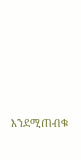እንደሚጠብቁ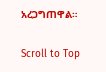አረጋግጠዋል።

Scroll to Top